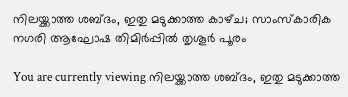നിലയ്ക്കാത്ത ശബ്‌ദം, ഇതു മടുക്കാത്ത കാഴ്‌ച; സാംസ്‌കാരിക നഗരി ആഘോഷ തിമിർപ്പിൽ തൃശൂർ പൂരം

You are currently viewing നിലയ്ക്കാത്ത ശബ്‌ദം, ഇതു മടുക്കാത്ത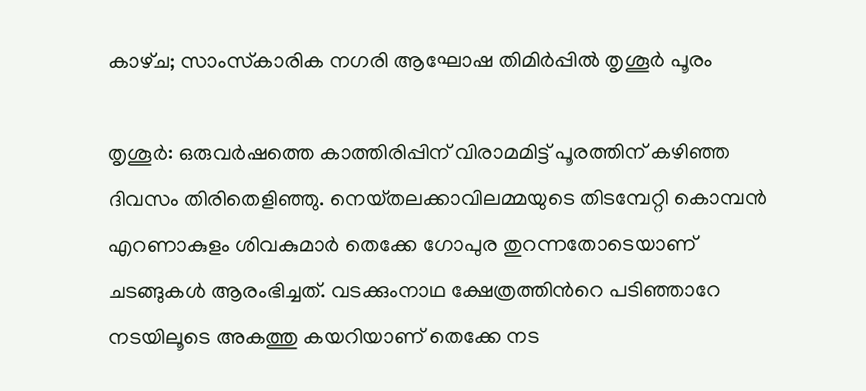കാഴ്‌ച; സാംസ്‌കാരിക നഗരി ആഘോഷ തിമിർപ്പിൽ തൃശൂർ പൂരം

തൃശൂർ: ഒരുവർഷത്തെ കാത്തിരിപ്പിന് വിരാമമിട്ട് പൂരത്തിന് കഴിഞ്ഞ ദിവസം തിരിതെളിഞ്ഞു. നെയ്‌തലക്കാവിലമ്മയുടെ തിടമ്പേറ്റി കൊമ്പൻ എറണാകുളം ശിവകുമാർ തെക്കേ ഗോപുര തുറന്നതോടെയാണ് ചടങ്ങുകൾ ആരംഭിച്ചത്. വടക്കുംനാഥ ക്ഷേത്രത്തിന്‍റെ പടിഞ്ഞാറേ നടയിലൂടെ അകത്തു കയറിയാണ് തെക്കേ നട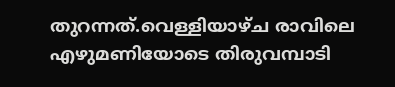തുറന്നത്.വെള്ളിയാഴ്‌ച രാവിലെ എഴുമണിയോടെ തിരുവമ്പാടി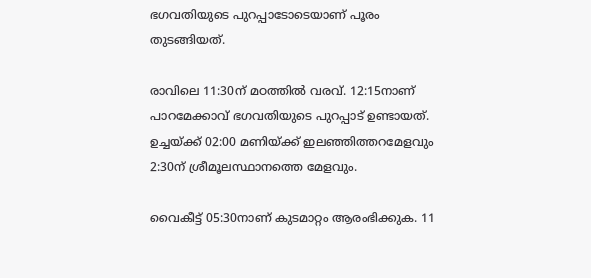ഭഗവതിയുടെ പുറപ്പാടോടെയാണ് പൂരം തുടങ്ങിയത്.

രാവിലെ 11:30ന് മഠത്തിൽ വരവ്. 12:15നാണ് പാറമേക്കാവ് ഭഗവതിയുടെ പുറപ്പാട് ഉണ്ടായത്. ഉച്ചയ്ക്ക് 02:00 മണിയ്ക്ക് ഇലഞ്ഞിത്തറമേളവും 2:30ന് ശ്രീമൂലസ്ഥാനത്തെ മേളവും.

വൈകീട്ട് 05:30നാണ് കുടമാറ്റം ആരംഭിക്കുക. 11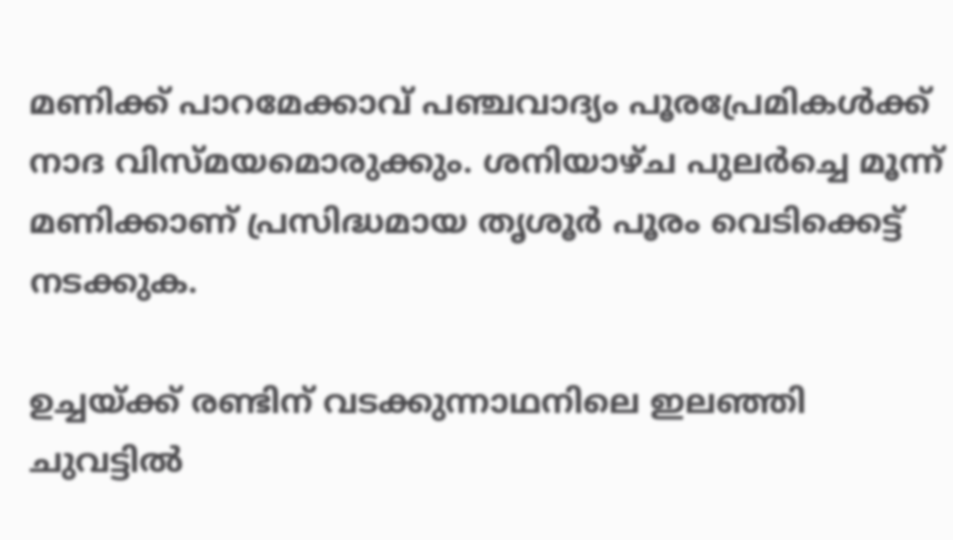മണിക്ക് പാറമേക്കാവ് പഞ്ചവാദ്യം പൂരപ്രേമികൾക്ക് നാദ വിസ്മയമൊരുക്കും. ശനിയാഴ്‌ച പുലർച്ചെ മൂന്ന് മണിക്കാണ് പ്രസിദ്ധമായ തൃശൂർ പൂരം വെടിക്കെട്ട് നടക്കുക.

ഉച്ചയ്ക്ക് രണ്ടിന് വടക്കുന്നാഥനിലെ ഇലഞ്ഞി ചുവട്ടിൽ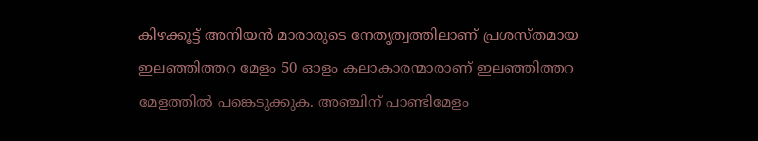കിഴക്കൂട്ട് അനിയൻ മാരാരുടെ നേതൃത്വത്തിലാണ് പ്രശസ്തമായ ഇലഞ്ഞിത്തറ മേളം 50 ഓളം കലാകാരന്മാരാണ് ഇലഞ്ഞിത്തറ മേളത്തിൽ പങ്കെടുക്കുക. അഞ്ചിന് പാണ്ടിമേളം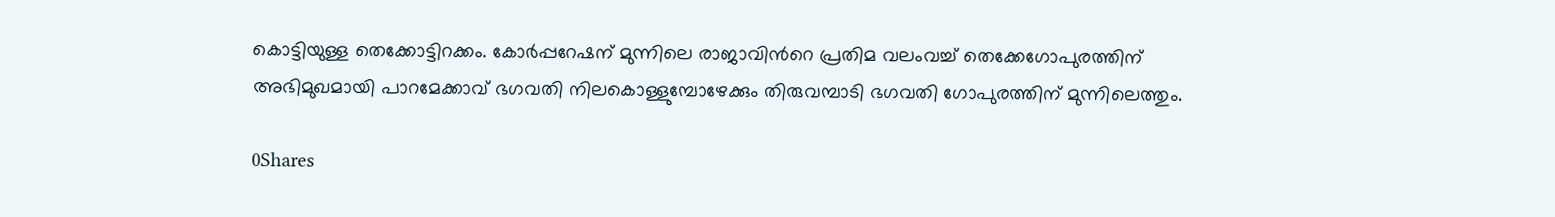കൊട്ടിയുള്ള തെക്കോട്ടിറക്കം. കോർപ്പറേഷന് മുന്നിലെ രാജാവിന്‍റെ പ്രതിമ വലംവച്ച് തെക്കേഗോപുരത്തിന് അഭിമുഖമായി പാറമേക്കാവ് ഭഗവതി നിലകൊള്ളുമ്പോഴേക്കും തിരുവമ്പാടി ഭഗവതി ഗോപുരത്തിന് മുന്നിലെത്തും.

0Shares